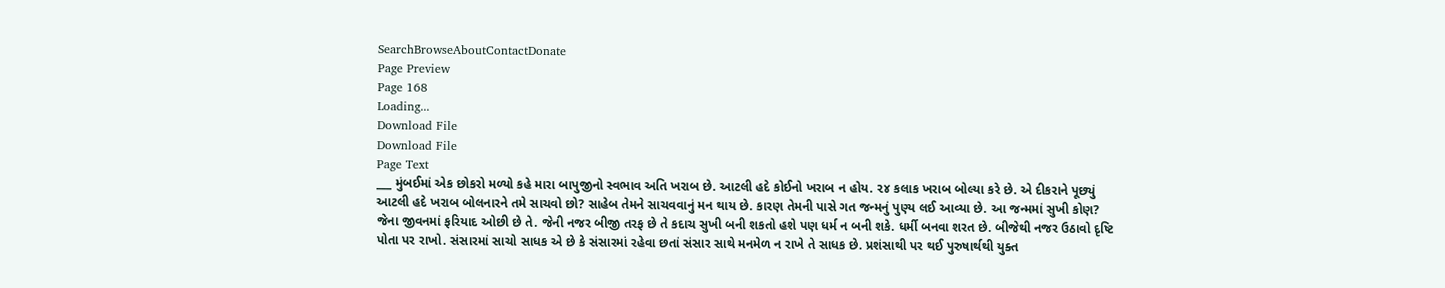SearchBrowseAboutContactDonate
Page Preview
Page 168
Loading...
Download File
Download File
Page Text
___ મુંબઈમાં એક છોકરો મળ્યો કહે મારા બાપુજીનો સ્વભાવ અતિ ખરાબ છે. આટલી હદે કોઈનો ખરાબ ન હોય. ૨૪ કલાક ખરાબ બોલ્યા કરે છે. એ દીકરાને પૂછ્યું આટલી હદે ખરાબ બોલનારને તમે સાચવો છો? સાહેબ તેમને સાચવવાનું મન થાય છે. કારણ તેમની પાસે ગત જન્મનું પુણ્ય લઈ આવ્યા છે. આ જન્મમાં સુખી કોણ? જેના જીવનમાં ફરિયાદ ઓછી છે તે. જેની નજર બીજી તરફ છે તે કદાચ સુખી બની શકતો હશે પણ ધર્મ ન બની શકે. ધર્મી બનવા શરત છે. બીજેથી નજર ઉઠાવો દૃષ્ટિ પોતા પર રાખો. સંસારમાં સાચો સાધક એ છે કે સંસારમાં રહેવા છતાં સંસાર સાથે મનમેળ ન રાખે તે સાધક છે. પ્રશંસાથી પર થઈ પુરુષાર્થથી યુક્ત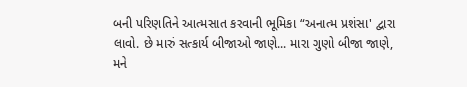બની પરિણતિને આત્મસાત કરવાની ભૂમિકા “અનાત્મ પ્રશંસા' દ્વારા લાવો. છે મારું સત્કાર્ય બીજાઓ જાણે... મારા ગુણો બીજા જાણે, મને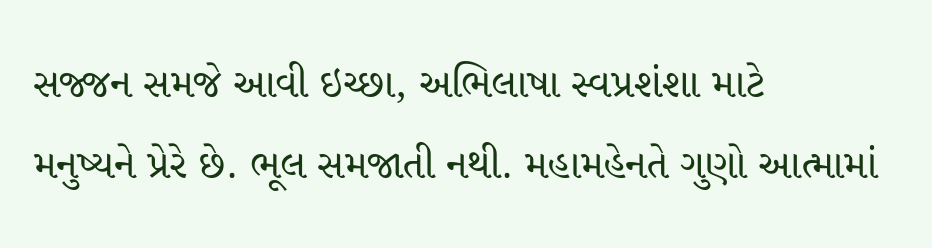સજ્જન સમજે આવી ઇચ્છા, અભિલાષા સ્વપ્રશંશા માટે મનુષ્યને પ્રેરે છે. ભૂલ સમજાતી નથી. મહામહેનતે ગુણો આત્મામાં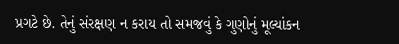પ્રગટે છે. તેનું સંરક્ષણ ન કરાય તો સમજવું કે ગુણોનું મૂલ્યાંકન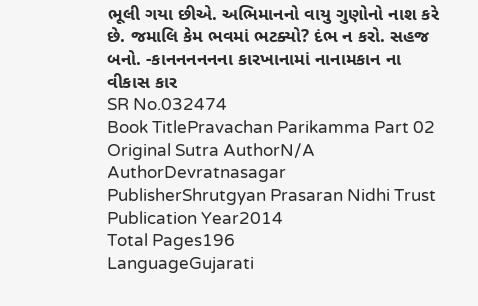ભૂલી ગયા છીએ. અભિમાનનો વાયુ ગુણોનો નાશ કરે છે. જમાલિ કેમ ભવમાં ભટક્યો? દંભ ન કરો. સહજ બનો. -કાનનનનનના કારખાનામાં નાનામકાન ના વીકાસ કાર
SR No.032474
Book TitlePravachan Parikamma Part 02
Original Sutra AuthorN/A
AuthorDevratnasagar
PublisherShrutgyan Prasaran Nidhi Trust
Publication Year2014
Total Pages196
LanguageGujarati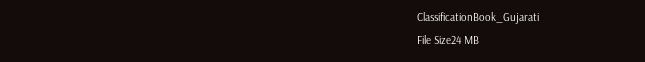ClassificationBook_Gujarati
File Size24 MB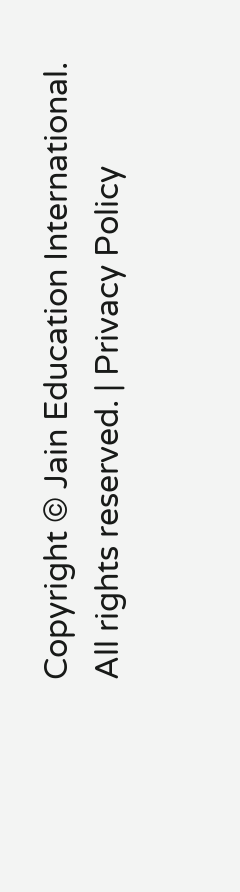Copyright © Jain Education International. All rights reserved. | Privacy Policy